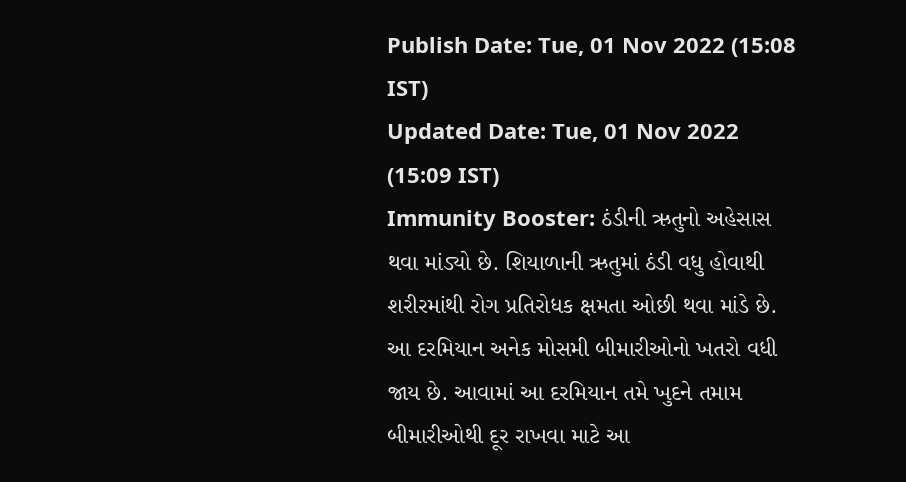Publish Date: Tue, 01 Nov 2022 (15:08 IST)
Updated Date: Tue, 01 Nov 2022 (15:09 IST)
Immunity Booster: ઠંડીની ઋતુનો અહેસાસ થવા માંડ્યો છે. શિયાળાની ઋતુમાં ઠંડી વધુ હોવાથી શરીરમાંથી રોગ પ્રતિરોધક ક્ષમતા ઓછી થવા માંડે છે. આ દરમિયાન અનેક મોસમી બીમારીઓનો ખતરો વધી જાય છે. આવામાં આ દરમિયાન તમે ખુદને તમામ બીમારીઓથી દૂર રાખવા માટે આ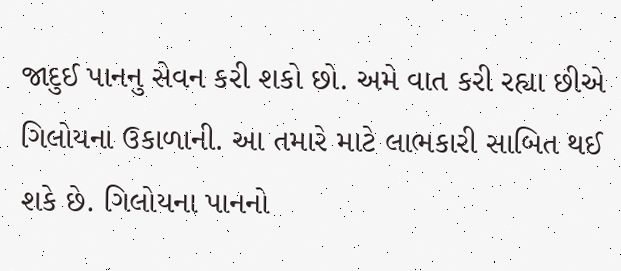જાદુઈ પાનનુ સેવન કરી શકો છો. અમે વાત કરી રહ્યા છીએ ગિલોયના ઉકાળાની. આ તમારે માટે લાભકારી સાબિત થઈ શકે છે. ગિલોયના પાનનો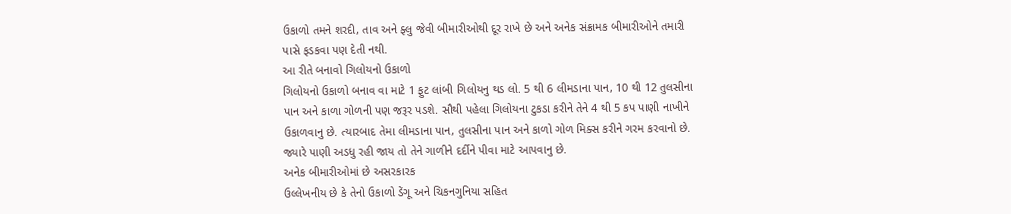ઉકાળો તમને શરદી, તાવ અને ફ્લુ જેવી બીમારીઓથી દૂર રાખે છે અને અનેક સંક્રામક બીમારીઓને તમારી પાસે ફડકવા પણ દેતી નથી.
આ રીતે બનાવો ગિલોયનો ઉકાળો
ગિલોયનો ઉકાળો બનાવ વા માટે 1 ફુટ લાંબી ગિલોયનુ થડ લો. 5 થી 6 લીમડાના પાન, 10 થી 12 તુલસીના પાન અને કાળા ગોળની પણ જરૂર પડશે. સૌથી પહેલા ગિલોયના ટુકડા કરીને તેને 4 થી 5 કપ પાણી નાખીને ઉકાળવાનુ છે. ત્યારબાદ તેમા લીમડાના પાન, તુલસીના પાન અને કાળો ગોળ મિક્સ કરીને ગરમ કરવાનો છે. જ્યારે પાણી અડધુ રહી જાય તો તેને ગાળીને દર્દીને પીવા માટે આપવાનુ છે.
અનેક બીમારીઓમાં છે અસરકારક
ઉલ્લેખનીય છે કે તેનો ઉકાળો ડેંગૂ અને ચિકનગુનિયા સહિત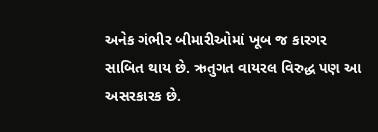અનેક ગંભીર બીમારીઓમાં ખૂબ જ કારગર સાબિત થાય છે. ઋતુગત વાયરલ વિરુદ્ધ પણ આ અસરકારક છે.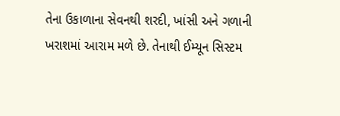તેના ઉકાળાના સેવનથી શરદી, ખાંસી અને ગળાની ખરાશમાં આરામ મળે છે. તેનાથી ઈમ્યૂન સિસ્ટમ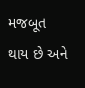મજબૂત થાય છે અને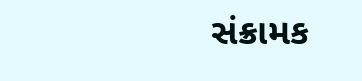સંક્રામક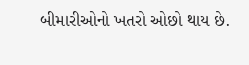બીમારીઓનો ખતરો ઓછો થાય છે.